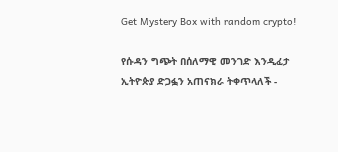Get Mystery Box with random crypto!

የሱዳን ግጭት በሰለማዊ መንገድ እንዲፈታ ኢትዮጵያ ድጋፏን አጠናክራ ትቀጥላለች -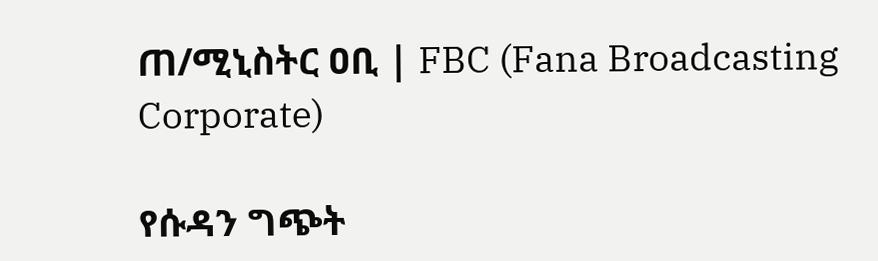ጠ/ሚኒስትር ዐቢ | FBC (Fana Broadcasting Corporate)

የሱዳን ግጭት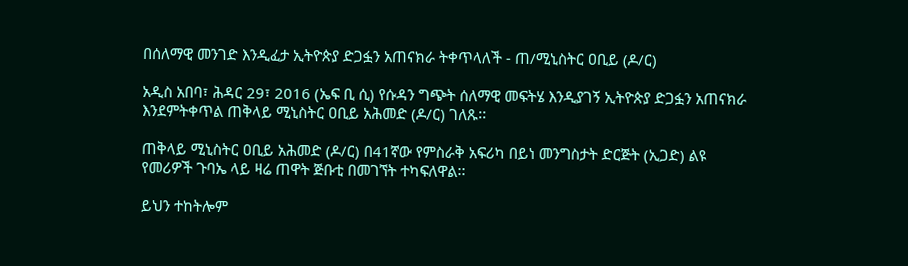በሰለማዊ መንገድ እንዲፈታ ኢትዮጵያ ድጋፏን አጠናክራ ትቀጥላለች - ጠ/ሚኒስትር ዐቢይ (ዶ/ር)

አዲስ አበባ፣ ሕዳር 29፣ 2016 (ኤፍ ቢ ሲ) የሱዳን ግጭት ሰለማዊ መፍትሄ እንዲያገኝ ኢትዮጵያ ድጋፏን አጠናክራ እንደምትቀጥል ጠቅላይ ሚኒስትር ዐቢይ አሕመድ (ዶ/ር) ገለጹ፡፡

ጠቅላይ ሚኒስትር ዐቢይ አሕመድ (ዶ/ር) በ41ኛው የምስራቅ አፍሪካ በይነ መንግስታት ድርጅት (ኢጋድ) ልዩ የመሪዎች ጉባኤ ላይ ዛሬ ጠዋት ጅቡቲ በመገኘት ተካፍለዋል፡፡

ይህን ተከትሎም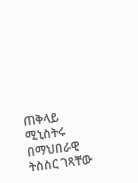ጠቅላይ ሚኒስትሩ በማህበራዊ ትስስር ገጻቸው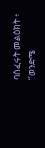ባሰፈሩት መልዕክት ፥ ‘’ወንድሜ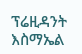ፕሬዚዳንት እስማኤል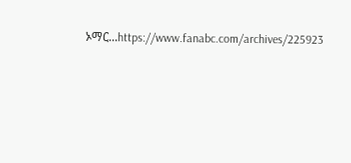ኦማር...https://www.fanabc.com/archives/225923